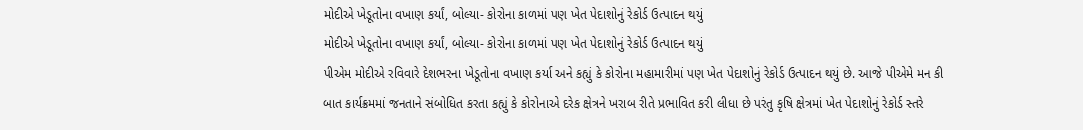મોદીએ ખેડૂતોના વખાણ કર્યાં, બોલ્યા- કોરોના કાળમાં પણ ખેત પેદાશોનું રેકોર્ડ ઉત્પાદન થયું
મોદીએ ખેડૂતોના વખાણ કર્યાં, બોલ્યા- કોરોના કાળમાં પણ ખેત પેદાશોનું રેકોર્ડ ઉત્પાદન થયું
પીએમ મોદીએ રવિવારે દેશભરના ખેડૂતોના વખાણ કર્યા અને કહ્યું કે કોરોના મહામારીમાં પણ ખેત પેદાશોનું રેકોર્ડ ઉત્પાદન થયું છે. આજે પીએમે મન કી બાત કાર્યક્રમમાં જનતાને સંબોધિત કરતા કહ્યું કે કોરોનાએ દરેક ક્ષેત્રને ખરાબ રીતે પ્રભાવિત કરી લીધા છે પરંતુ કૃષિ ક્ષેત્રમાં ખેત પેદાશોનું રેકોર્ડ સ્તરે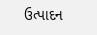ઉત્પાદન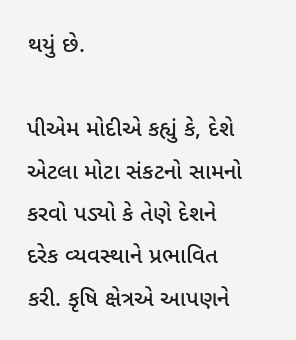થયું છે.

પીએમ મોદીએ કહ્યું કે, દેશે એટલા મોટા સંકટનો સામનો કરવો પડ્યો કે તેણે દેશને દરેક વ્યવસ્થાને પ્રભાવિત કરી. કૃષિ ક્ષેત્રએ આપણને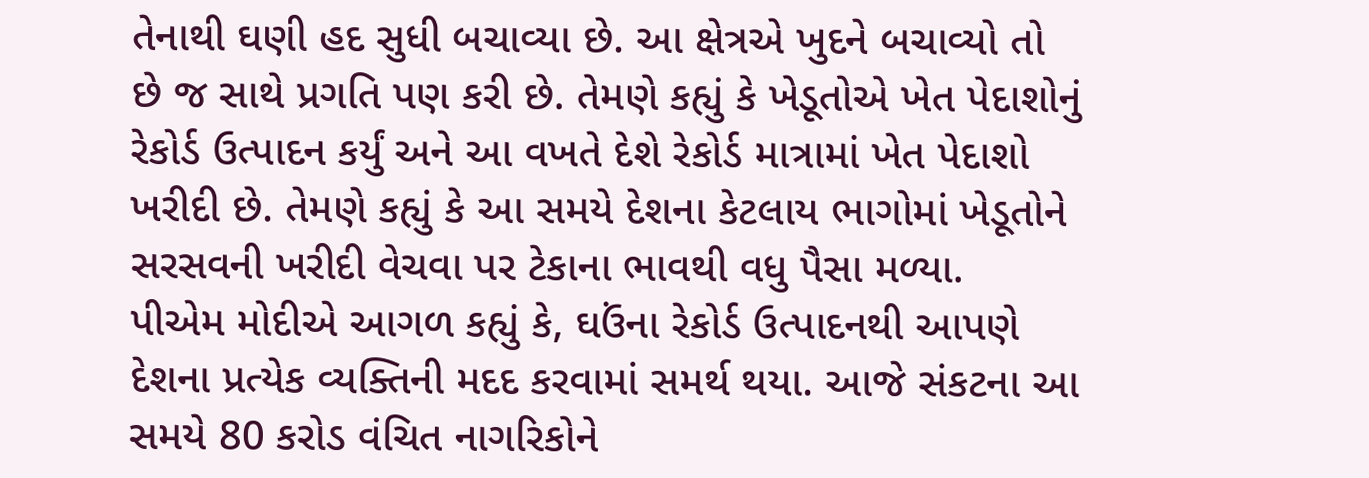તેનાથી ઘણી હદ સુધી બચાવ્યા છે. આ ક્ષેત્રએ ખુદને બચાવ્યો તો છે જ સાથે પ્રગતિ પણ કરી છે. તેમણે કહ્યું કે ખેડૂતોએ ખેત પેદાશોનું રેકોર્ડ ઉત્પાદન કર્યું અને આ વખતે દેશે રેકોર્ડ માત્રામાં ખેત પેદાશો ખરીદી છે. તેમણે કહ્યું કે આ સમયે દેશના કેટલાય ભાગોમાં ખેડૂતોને સરસવની ખરીદી વેચવા પર ટેકાના ભાવથી વધુ પૈસા મળ્યા.
પીએમ મોદીએ આગળ કહ્યું કે, ઘઉંના રેકોર્ડ ઉત્પાદનથી આપણે દેશના પ્રત્યેક વ્યક્તિની મદદ કરવામાં સમર્થ થયા. આજે સંકટના આ સમયે 80 કરોડ વંચિત નાગરિકોને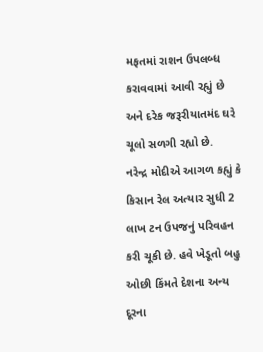મફતમાં રાશન ઉપલબ્ધ કરાવવામાં આવી રહ્યું છે અને દરેક જરૂરીયાતમંદ ઘરે ચૂલો સળગી રહ્યો છે.
નરેન્દ્ર મોદીએ આગળ કહ્યું કે કિસાન રેલ અત્યાર સુધી 2 લાખ ટન ઉપજનું પરિવહન કરી ચૂકી છે. હવે ખેડૂતો બહુ ઓછી કિંમતે દેશના અન્ય દૂરના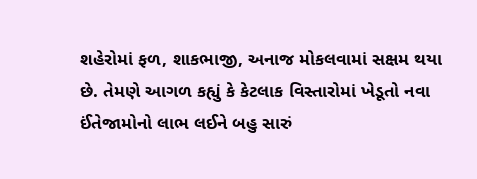શહેરોમાં ફળ, શાકભાજી, અનાજ મોકલવામાં સક્ષમ થયા છે. તેમણે આગળ કહ્યું કે કેટલાક વિસ્તારોમાં ખેડૂતો નવા ઈંતેજામોનો લાભ લઈને બહુ સારું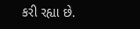કરી રહ્યા છે.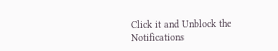Click it and Unblock the Notifications